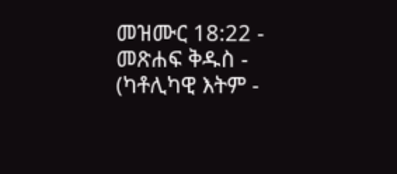መዝሙር 18:22 - መጽሐፍ ቅዱስ - (ካቶሊካዊ እትም -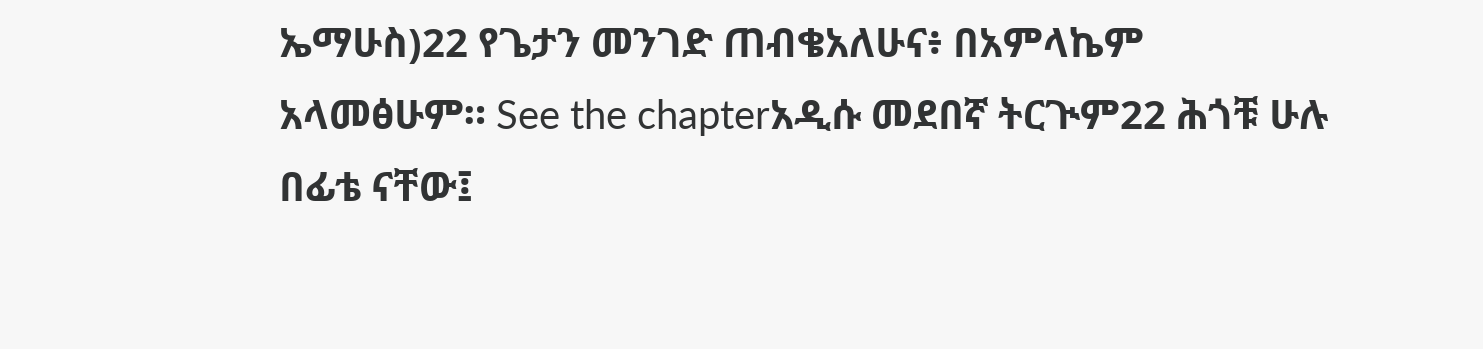ኤማሁስ)22 የጌታን መንገድ ጠብቄአለሁና፥ በአምላኬም አላመፅሁም። See the chapterአዲሱ መደበኛ ትርጒም22 ሕጎቹ ሁሉ በፊቴ ናቸው፤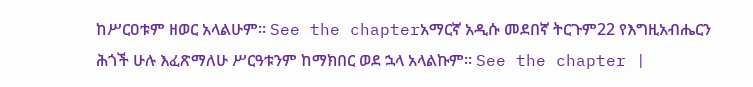ከሥርዐቱም ዘወር አላልሁም። See the chapterአማርኛ አዲሱ መደበኛ ትርጉም22 የእግዚአብሔርን ሕጎች ሁሉ እፈጽማለሁ ሥርዓቱንም ከማክበር ወደ ኋላ አላልኩም። See the chapter |